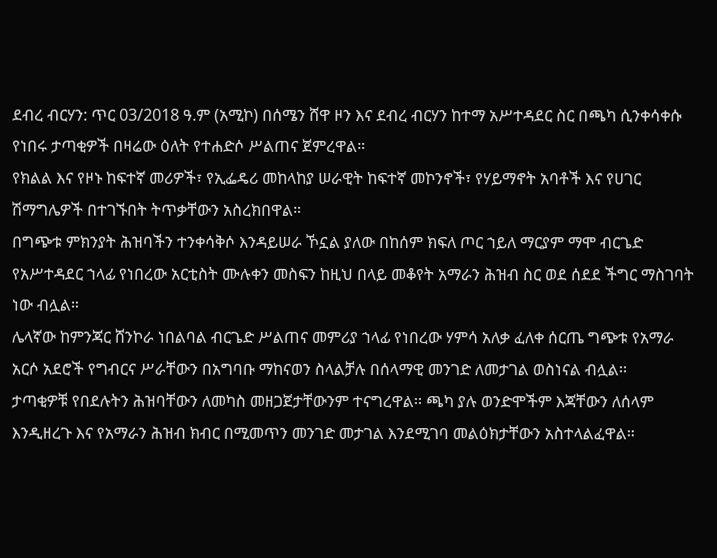ደብረ ብርሃን: ጥር 03/2018 ዓ.ም (አሚኮ) በሰሜን ሸዋ ዞን እና ደብረ ብርሃን ከተማ አሥተዳደር ስር በጫካ ሲንቀሳቀሱ የነበሩ ታጣቂዎች በዛሬው ዕለት የተሐድሶ ሥልጠና ጀምረዋል።
የክልል እና የዞኑ ከፍተኛ መሪዎች፣ የኢፌዴሪ መከላከያ ሠራዊት ከፍተኛ መኮንኖች፣ የሃይማኖት አባቶች እና የሀገር ሽማግሌዎች በተገኙበት ትጥቃቸውን አስረክበዋል።
በግጭቱ ምክንያት ሕዝባችን ተንቀሳቅሶ እንዳይሠራ ኾኗል ያለው በከሰም ክፍለ ጦር ኀይለ ማርያም ማሞ ብርጌድ የአሥተዳደር ኀላፊ የነበረው አርቲስት ሙሉቀን መስፍን ከዚህ በላይ መቆየት አማራን ሕዝብ ስር ወደ ሰደደ ችግር ማስገባት ነው ብሏል።
ሌላኛው ከምንጃር ሸንኮራ ነበልባል ብርጌድ ሥልጠና መምሪያ ኀላፊ የነበረው ሃምሳ አለቃ ፈለቀ ሰርጤ ግጭቱ የአማራ አርሶ አደሮች የግብርና ሥራቸውን በአግባቡ ማከናወን ስላልቻሉ በሰላማዊ መንገድ ለመታገል ወስነናል ብሏል፡፡
ታጣቂዎቹ የበደሉትን ሕዝባቸውን ለመካስ መዘጋጀታቸውንም ተናግረዋል፡፡ ጫካ ያሉ ወንድሞችም እጃቸውን ለሰላም እንዲዘረጉ እና የአማራን ሕዝብ ክብር በሚመጥን መንገድ መታገል እንደሚገባ መልዕክታቸውን አስተላልፈዋል።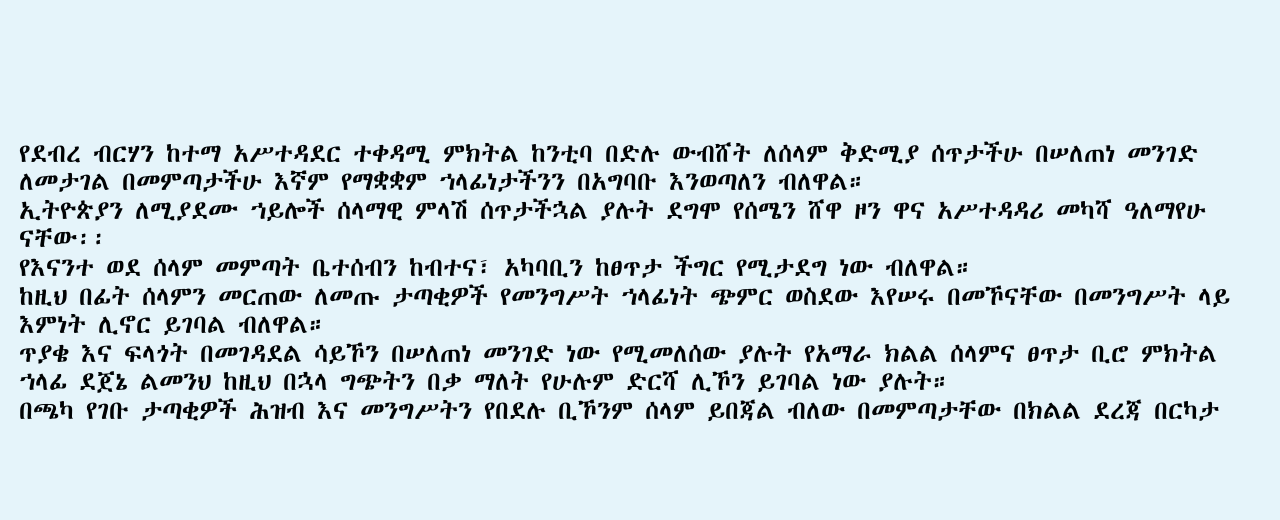የደብረ ብርሃን ከተማ አሥተዳደር ተቀዳሚ ምክትል ከንቲባ በድሉ ውብሸት ለሰላም ቅድሚያ ሰጥታችሁ በሠለጠነ መንገድ ለመታገል በመምጣታችሁ እኛም የማቋቋም ኀላፊነታችንን በአግባቡ እንወጣለን ብለዋል።
ኢትዮጵያን ለሚያደሙ ኀይሎች ሰላማዊ ምላሽ ሰጥታችኋል ያሉት ደግሞ የሰሜን ሸዋ ዞን ዋና አሥተዳዳሪ መካሻ ዓለማየሁ ናቸው፡፡
የእናንተ ወደ ሰላም መምጣት ቤተሰብን ከብተና፣ አካባቢን ከፀጥታ ችግር የሚታደግ ነው ብለዋል።
ከዚህ በፊት ሰላምን መርጠው ለመጡ ታጣቂዎች የመንግሥት ኀላፊነት ጭምር ወስደው እየሠሩ በመኾናቸው በመንግሥት ላይ እምነት ሊኖር ይገባል ብለዋል።
ጥያቄ እና ፍላጎት በመገዳደል ሳይኾን በሠለጠነ መንገድ ነው የሚመለሰው ያሉት የአማራ ክልል ሰላምና ፀጥታ ቢሮ ምክትል ኀላፊ ደጀኔ ልመንህ ከዚህ በኋላ ግጭትን በቃ ማለት የሁሉም ድርሻ ሊኾን ይገባል ነው ያሉት።
በጫካ የገቡ ታጣቂዎች ሕዝብ እና መንግሥትን የበደሉ ቢኾንም ሰላም ይበጃል ብለው በመምጣታቸው በክልል ደረጃ በርካታ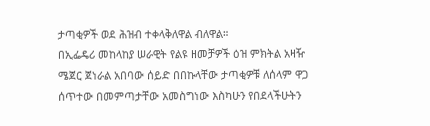ታጣቂዎች ወደ ሕዝብ ተቀላቅለዋል ብለዋል።
በኢፌዴሪ መከላከያ ሠራዊት የልዩ ዘመቻዎች ዕዝ ምክትል አዛዥ ሜጀር ጀነራል አበባው ሰይድ በበኩላቸው ታጣቂዎቹ ለሰላም ዋጋ ሰጥተው በመምጣታቸው አመስግነው እስካሁን የበደላችሁትን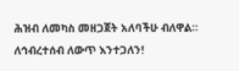ሕዝብ ለመካስ መዘጋጀት አለባችሁ ብለዋል።
ለኅብረተሰብ ለውጥ እንተጋለን!